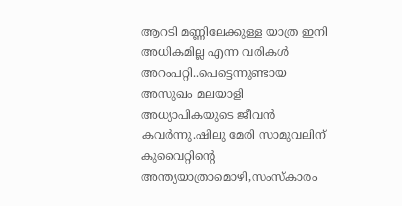ആറടി മണ്ണിലേക്കുള്ള യാത്ര ഇനി അധികമില്ല എന്ന വരികള്‍ അറംപറ്റി..പെട്ടെന്നുണ്ടായ അസുഖം മലയാളി അധ്യാപികയുടെ ജീവന്‍ കവര്‍ന്നു.ഷിലു മേരി സാമുവലിന് കുവൈറ്റിന്റെ അന്ത്യയാത്രാമൊഴി,സംസ്കാരം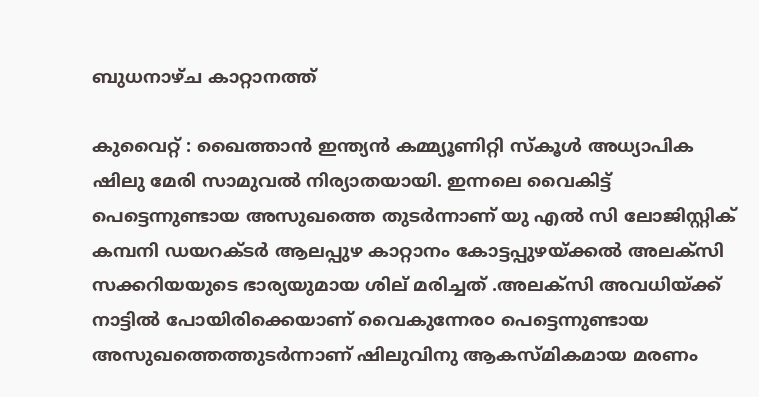ബുധനാഴ്ച കാറ്റാനത്ത്

കുവൈറ്റ് : ഖൈത്താന്‍ ഇന്ത്യന്‍ കമ്മ്യൂണിറ്റി സ്കൂള്‍ അധ്യാപിക ഷിലു മേരി സാമുവല്‍ നിര്യാതയായി. ഇന്നലെ വൈകിട്ട് പെട്ടെന്നുണ്ടായ അസുഖത്തെ തുടർന്നാണ് യു എല്‍ സി ലോജിസ്റ്റിക് കമ്പനി ഡയറക്ടര്‍ ആലപ്പുഴ കാറ്റാനം കോട്ടപ്പുഴയ്ക്കല്‍ അലക്സി സക്കറിയയുടെ ഭാര്യയുമായ ശില് മരിച്ചത് .അലക്സി അവധിയ്ക്ക് നാട്ടില്‍ പോയിരിക്കെയാണ് വൈകുന്നേര൦ പെട്ടെന്നുണ്ടായ അസുഖത്തെത്തുടര്‍ന്നാണ് ഷിലുവിനു ആകസ്മികമായ മരണം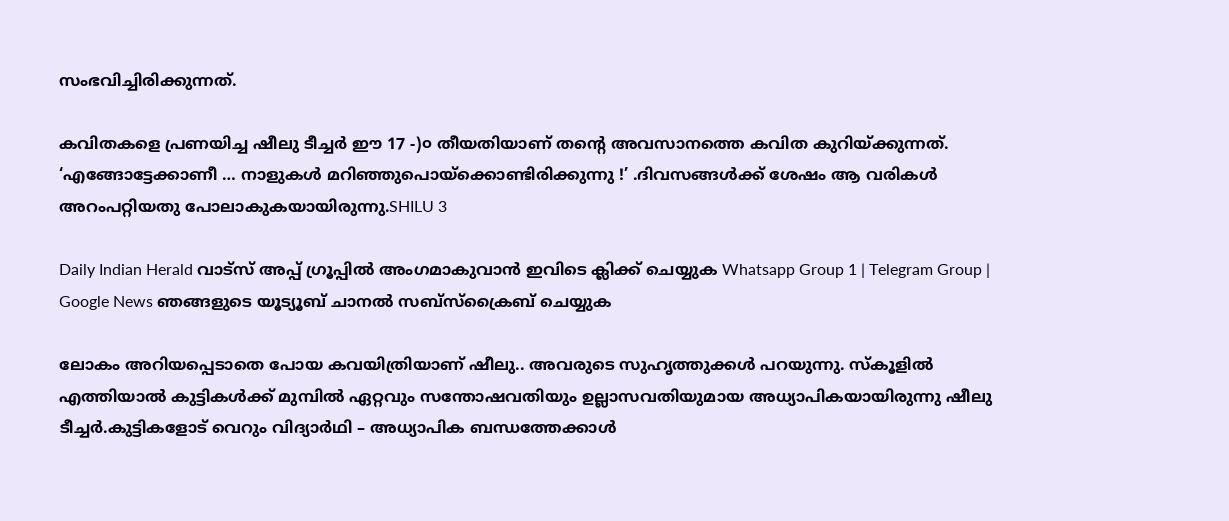സംഭവിച്ചിരിക്കുന്നത്.

കവിതകളെ പ്രണയിച്ച ഷീലു ടീച്ചര്‍ ഈ 17 -)൦ തീയതിയാണ് തന്റെ അവസാനത്തെ കവിത കുറിയ്ക്കുന്നത്. ‘എങ്ങോട്ടേക്കാണീ … നാളുകള്‍ മറിഞ്ഞുപൊയ്ക്കൊണ്ടിരിക്കുന്നു !’ .ദിവസങ്ങള്‍ക്ക് ശേഷം ആ വരികള്‍ അറംപറ്റിയതു പോലാകുകയായിരുന്നു.SHILU 3

Daily Indian Herald വാട്സ് അപ്പ് ഗ്രൂപ്പിൽ അംഗമാകുവാൻ ഇവിടെ ക്ലിക്ക് ചെയ്യുക Whatsapp Group 1 | Telegram Group | Google News ഞങ്ങളുടെ യൂട്യൂബ് ചാനൽ സബ്സ്ക്രൈബ് ചെയ്യുക

ലോകം അറിയപ്പെടാതെ പോയ കവയിത്രിയാണ് ഷീലു.. അവരുടെ സുഹൃത്തുക്കള്‍ പറയുന്നു. സ്കൂളില്‍ എത്തിയാല്‍ കുട്ടികള്‍ക്ക് മുമ്പില്‍ ഏറ്റവും സന്തോഷവതിയും ഉല്ലാസവതിയുമായ അധ്യാപികയായിരുന്നു ഷീലു ടീച്ചര്‍.കുട്ടികളോട് വെറും വിദ്യാര്‍ഥി – അധ്യാപിക ബന്ധത്തേക്കാള്‍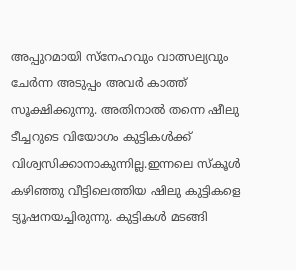അപ്പുറമായി സ്നേഹവും വാത്സല്യവും ചേര്‍ന്ന അടുപ്പം അവര്‍ കാത്ത് സൂക്ഷിക്കുന്നു. അതിനാല്‍ തന്നെ ഷീലു ടീച്ചറുടെ വിയോഗം കുട്ടികള്‍ക്ക് വിശ്വസിക്കാനാകുന്നില്ല.ഇന്നലെ സ്കൂള്‍ കഴിഞ്ഞു വീട്ടിലെത്തിയ ഷിലു കുട്ടികളെ ട്യൂഷനയച്ചിരുന്നു. കുട്ടികള്‍ മടങ്ങി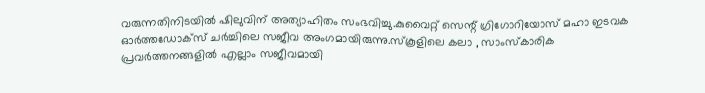വരുന്നതിനിടയില്‍ ഷിലുവിന് അത്യാഹിതം സംഭവിച്ചു.കുവൈറ്റ് സെന്റ്‌ ഗ്രിഗോറിയോസ് മഹാ ഇടവക ഓര്‍ത്തഡോക്സ് ചര്‍ച്ചിലെ സജീവ അംഗമായിരുന്നു.സ്കൂളിലെ കലാ , സാംസ്കാരിക പ്രവര്‍ത്തനങ്ങളില്‍ എല്ലാം സജീവമായി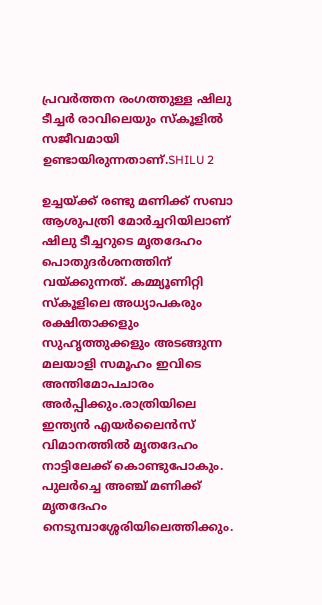പ്രവര്‍ത്തന രംഗത്തുള്ള ഷിലു ടീച്ചര്‍ രാവിലെയും സ്കൂളില്‍ സജീവമായി ഉണ്ടായിരുന്നതാണ്.SHILU 2

ഉച്ചയ്ക്ക് രണ്ടു മണിക്ക് സബാ ആശുപത്രി മോര്‍ച്ചറിയിലാണ് ഷിലു ടീച്ചറുടെ മൃതദേഹം പൊതുദര്‍ശനത്തിന് വയ്ക്കുന്നത്. കമ്മ്യൂണിറ്റി സ്കൂളിലെ അധ്യാപകരും രക്ഷിതാക്കളും സുഹൃത്തുക്കളും അടങ്ങുന്ന മലയാളി സമൂഹം ഇവിടെ അന്തിമോപചാരം അര്‍പ്പിക്കും.രാത്രിയിലെ ഇന്ത്യന്‍ എയര്‍ലൈന്‍സ് വിമാനത്തില്‍ മൃതദേഹം നാട്ടിലേക്ക് കൊണ്ടുപോകും. പുലര്‍ച്ചെ അഞ്ച് മണിക്ക് മൃതദേഹം നെടുമ്പാശ്ശേരിയിലെത്തിക്കും.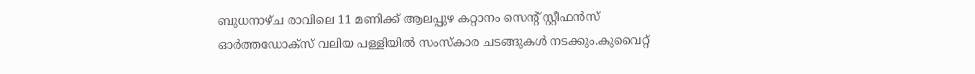ബുധനാഴ്ച രാവിലെ 11 മണിക്ക് ആലപ്പുഴ കറ്റാനം സെന്റ്‌ സ്റ്റീഫന്‍സ് ഓര്‍ത്തഡോക്സ് വലിയ പള്ളിയില്‍ സംസ്കാര ചടങ്ങുകള്‍ നടക്കും.കുവൈറ്റ്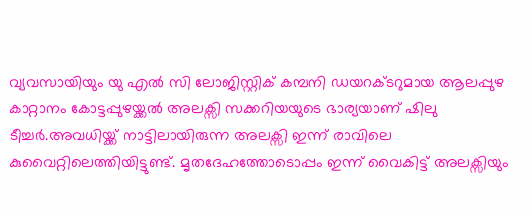വ്യവസായിയും യു എല്‍ സി ലോജിസ്റ്റിക് കമ്പനി ഡയറക്ടറുമായ ആലപ്പുഴ കാറ്റാനം കോട്ടപ്പുഴയ്ക്കല്‍ അലക്സി സക്കറിയയുടെ ഭാര്യയാണ് ഷിലു ടീച്ചര്‍.അവധിയ്ക്ക് നാട്ടിലായിരുന്ന അലക്സി ഇന്ന് രാവിലെ കുവൈറ്റിലെത്തിയിട്ടുണ്ട്. മൃതദേഹത്തോടൊപ്പം ഇന്ന് വൈകിട്ട് അലക്സിയും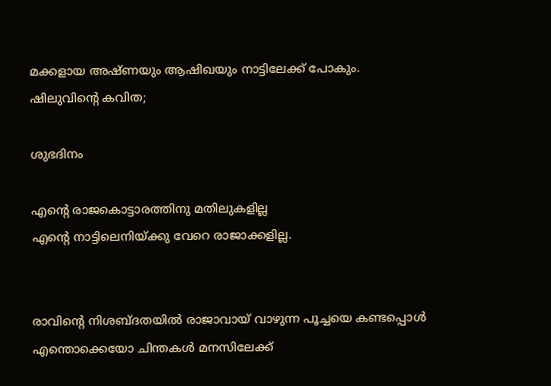മക്കളായ അഷ്ണയും ആഷിഖയും നാട്ടിലേക്ക് പോകും.
ഷിലുവിന്റെ കവിത;

ശുഭദിനം

എന്റെ രാജകൊട്ടാരത്തിനു മതിലുകളില്ല
എന്റെ നാട്ടിലെനിയ്ക്കു വേറെ രാജാക്കളില്ല.


രാവിന്റെ നിശബ്ദതയിൽ രാജാവായ്‌ വാഴുന്ന പൂച്ചയെ കണ്ടപ്പൊൾ എന്തൊക്കെയോ ചിന്തകൾ മനസിലേക്ക്‌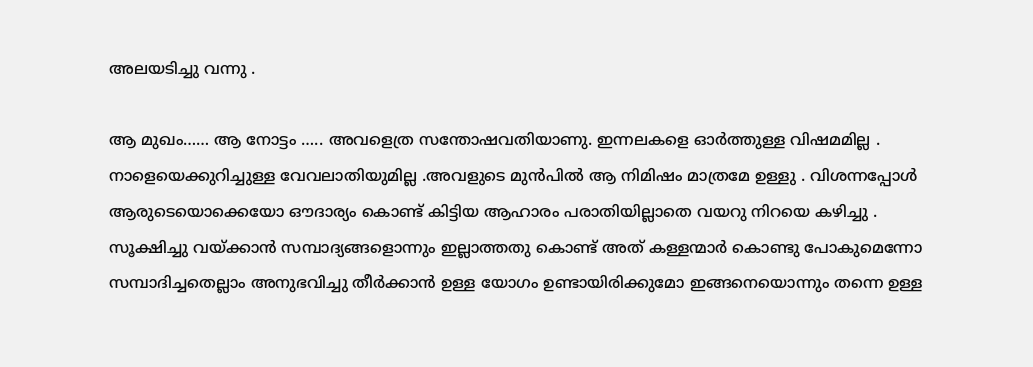അലയടിച്ചു വന്നു .

ആ മുഖം…… ആ നോട്ടം ….. അവളെത്ര സന്തോഷവതിയാണു. ഇന്നലകളെ ഓർത്തുള്ള വിഷമമില്ല . നാളെയെക്കുറിച്ചുള്ള വേവലാതിയുമില്ല .അവളുടെ മുൻപിൽ ആ നിമിഷം മാത്രമേ ഉള്ളു . വിശന്നപ്പോൾ ആരുടെയൊക്കെയോ ഔദാര്യം കൊണ്ട്‌ കിട്ടിയ ആഹാരം പരാതിയില്ലാതെ വയറു നിറയെ കഴിച്ചു . സൂക്ഷിച്ചു വയ്ക്കാൻ സമ്പാദ്യങ്ങളൊന്നും ഇല്ലാത്തതു കൊണ്ട്‌ അത്‌ കള്ളന്മാർ കൊണ്ടു പോകുമെന്നോ സമ്പാദിച്ചതെല്ലാം അനുഭവിച്ചു തീർക്കാൻ ഉള്ള യോഗം ഉണ്ടായിരിക്കുമോ ഇങ്ങനെയൊന്നും തന്നെ ഉള്ള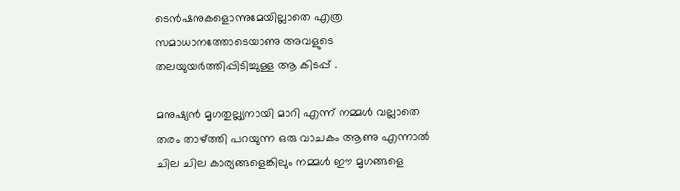ടെൻഷനുകളൊന്നുമേയില്ലാതെ എത്ര സമാധാനത്തോടെയാണു അവളുടെ തലയുയർത്തിപ്പിടിച്ചുള്ള ആ കിടപ്പ്‌ .

മനുഷ്യൻ മൃഗതുല്ല്യനായി മാറി എന്ന് നമ്മൾ വല്ലാതെ തരം താഴ്ത്തി പറയുന്ന ഒരു വാചകം ആണു എന്നാൽ ചില ചില കാര്യങ്ങളെങ്കിലും നമ്മൾ ഈ മൃഗങ്ങളെ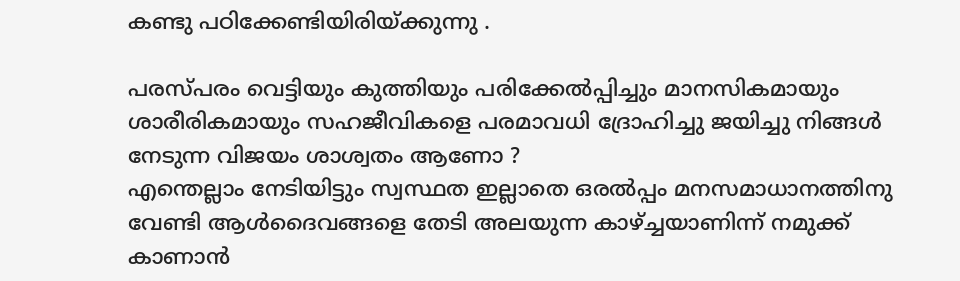കണ്ടു പഠിക്കേണ്ടിയിരിയ്ക്കുന്നു .

പരസ്പരം വെട്ടിയും കുത്തിയും പരിക്കേൽപ്പിച്ചും മാനസികമായും
ശാരീരികമായും സഹജീവികളെ പരമാവധി ദ്രോഹിച്ചു ജയിച്ചു നിങ്ങൾ നേടുന്ന വിജയം ശാശ്വതം ആണോ ?
എന്തെല്ലാം നേടിയിട്ടും സ്വസ്ഥത ഇല്ലാതെ ഒരൽപ്പം മനസമാധാനത്തിനു വേണ്ടി ആൾദൈവങ്ങളെ തേടി അലയുന്ന കാഴ്ച്ചയാണിന്ന് നമുക്ക്‌ കാണാൻ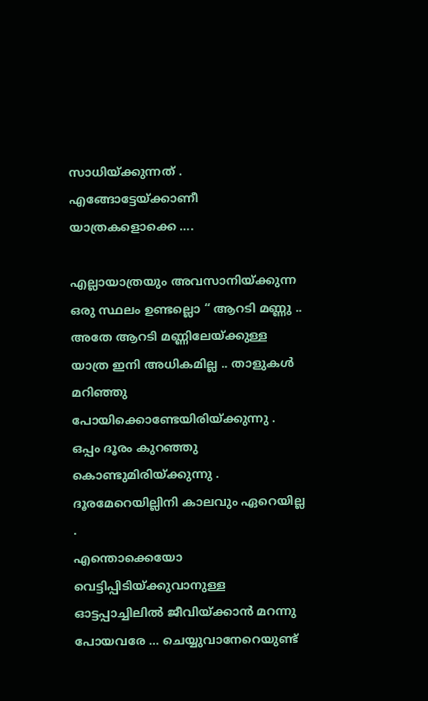സാധിയ്ക്കുന്നത്‌ .
എങ്ങോട്ടേയ്ക്കാണീ യാത്രകളൊക്കെ ….

എല്ലായാത്രയും അവസാനിയ്ക്കുന്ന ഒരു സ്ഥലം ഉണ്ടല്ലൊ “ ആറടി മണ്ണു .. അതേ ആറടി മണ്ണിലേയ്ക്കുള്ള യാത്ര ഇനി അധികമില്ല .. താളുകൾ മറിഞ്ഞു പോയിക്കൊണ്ടേയിരിയ്ക്കുന്നു . ഒപ്പം ദൂരം കുറഞ്ഞു കൊണ്ടുമിരിയ്ക്കുന്നു . ദൂരമേറെയില്ലിനി കാലവും ഏറെയില്ല .
എന്തൊക്കെയോ വെട്ടിപ്പിടിയ്ക്കുവാനുള്ള ഓട്ടപ്പാച്ചിലിൽ ജീവിയ്ക്കാൻ മറന്നു പോയവരേ … ചെയ്യുവാനേറെയുണ്ട്‌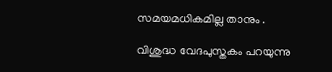സമയമധികമില്ല താനും .

വിശുദ്ധ വേദപുസ്തകം പറയുന്നു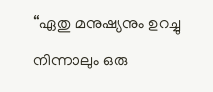“ഏതു മനുഷ്യനും ഉറച്ചു നിന്നാലും ഒരു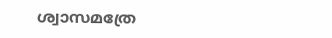ശ്വാസമത്രേ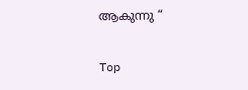ആകുന്നു “

Top